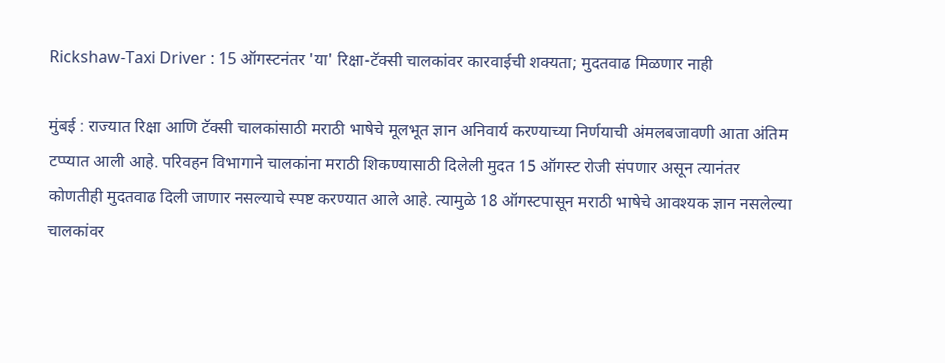Rickshaw-Taxi Driver : 15 ऑगस्टनंतर 'या' रिक्षा-टॅक्सी चालकांवर कारवाईची शक्यता; मुदतवाढ मिळणार नाही

मुंबई : राज्यात रिक्षा आणि टॅक्सी चालकांसाठी मराठी भाषेचे मूलभूत ज्ञान अनिवार्य करण्याच्या निर्णयाची अंमलबजावणी आता अंतिम टप्प्यात आली आहे. परिवहन विभागाने चालकांना मराठी शिकण्यासाठी दिलेली मुदत 15 ऑगस्ट रोजी संपणार असून त्यानंतर कोणतीही मुदतवाढ दिली जाणार नसल्याचे स्पष्ट करण्यात आले आहे. त्यामुळे 18 ऑगस्टपासून मराठी भाषेचे आवश्यक ज्ञान नसलेल्या चालकांवर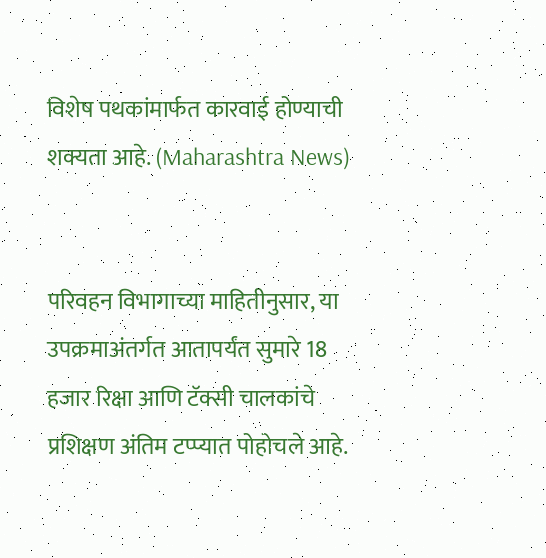विशेष पथकांमार्फत कारवाई होण्याची शक्यता आहे. (Maharashtra News)


परिवहन विभागाच्या माहितीनुसार, या उपक्रमाअंतर्गत आतापर्यंत सुमारे 18 हजार रिक्षा आणि टॅक्सी चालकांचे प्रशिक्षण अंतिम टप्प्यात पोहोचले आहे.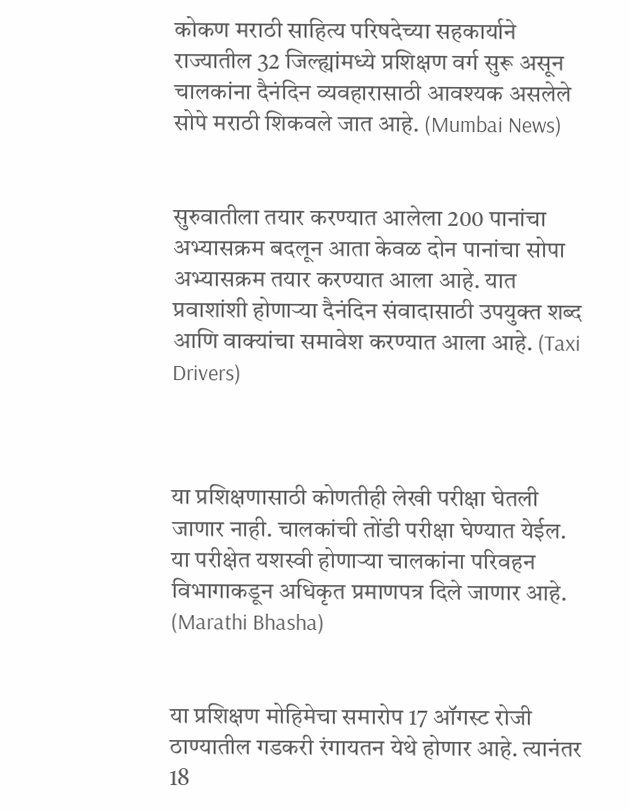कोकण मराठी साहित्य परिषदेच्या सहकार्याने राज्यातील 32 जिल्ह्यांमध्ये प्रशिक्षण वर्ग सुरू असून चालकांना दैनंदिन व्यवहारासाठी आवश्यक असलेले सोपे मराठी शिकवले जात आहे. (Mumbai News)


सुरुवातीला तयार करण्यात आलेला 200 पानांचा अभ्यासक्रम बदलून आता केवळ दोन पानांचा सोपा अभ्यासक्रम तयार करण्यात आला आहे. यात प्रवाशांशी होणाऱ्या दैनंदिन संवादासाठी उपयुक्त शब्द आणि वाक्यांचा समावेश करण्यात आला आहे. (Taxi Drivers)



या प्रशिक्षणासाठी कोणतीही लेखी परीक्षा घेतली जाणार नाही. चालकांची तोंडी परीक्षा घेण्यात येईल. या परीक्षेत यशस्वी होणाऱ्या चालकांना परिवहन विभागाकडून अधिकृत प्रमाणपत्र दिले जाणार आहे. (Marathi Bhasha)


या प्रशिक्षण मोहिमेचा समारोप 17 ऑगस्ट रोजी ठाण्यातील गडकरी रंगायतन येथे होणार आहे. त्यानंतर 18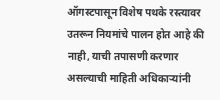ऑगस्टपासून विशेष पथके रस्त्यावर उतरून नियमांचे पालन होत आहे की नाही, याची तपासणी करणार असल्याची माहिती अधिकाऱ्यांनी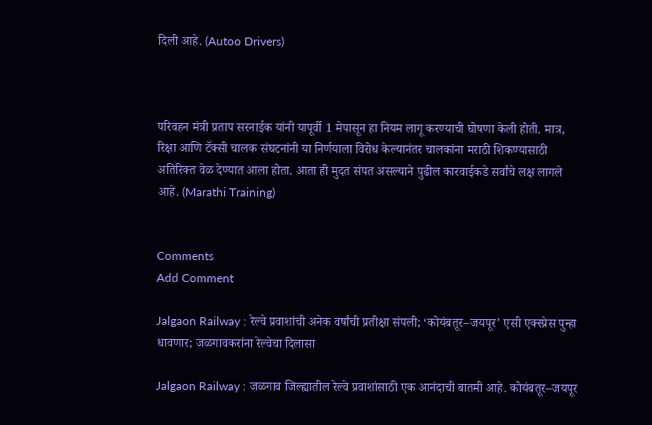दिली आहे. (Autoo Drivers)



परिवहन मंत्री प्रताप सरनाईक यांनी यापूर्वी 1 मेपासून हा नियम लागू करण्याची घोषणा केली होती. मात्र, रिक्षा आणि टॅक्सी चालक संघटनांनी या निर्णयाला विरोध केल्यानंतर चालकांना मराठी शिकण्यासाठी अतिरिक्त वेळ देण्यात आला होता. आता ही मुदत संपत असल्याने पुढील कारवाईकडे सर्वांचे लक्ष लागले आहे. (Marathi Training)


Comments
Add Comment

Jalgaon Railway : रेल्वे प्रवाशांची अनेक वर्षांची प्रतीक्षा संपली; ‘कोयंबतूर–जयपूर’ एसी एक्स्प्रेस पुन्हा धावणार; जळगावकरांना रेल्वेचा दिलासा

Jalgaon Railway : जळगाव जिल्ह्यातील रेल्वे प्रवाशांसाठी एक आनंदाची बातमी आहे. कोयंबतूर–जयपूर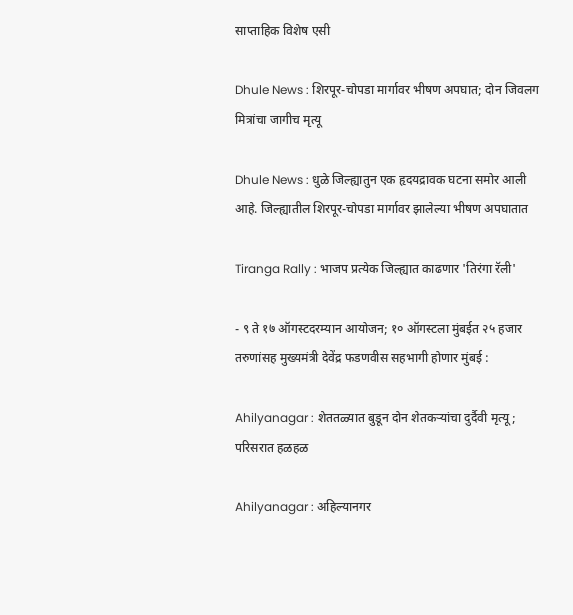साप्ताहिक विशेष एसी

Dhule News : शिरपूर-चोपडा मार्गावर भीषण अपघात; दोन जिवलग मित्रांचा जागीच मृत्यू

Dhule News : धुळे जिल्ह्यातुन एक हृदयद्रावक घटना समोर आली आहे. जिल्ह्यातील शिरपूर-चोपडा मार्गावर झालेल्या भीषण अपघातात

Tiranga Rally : भाजप प्रत्येक जिल्ह्यात काढणार 'तिरंगा रॅली'

- ९ ते १७ ऑगस्टदरम्यान आयोजन; १० ऑगस्टला मुंबईत २५ हजार तरुणांसह मुख्यमंत्री देवेंद्र फडणवीस सहभागी होणार मुंबई :

Ahilyanagar : शेततळ्यात बुडून दोन शेतकऱ्यांचा दुर्दैवी मृत्यू; परिसरात हळहळ

Ahilyanagar : अहिल्यानगर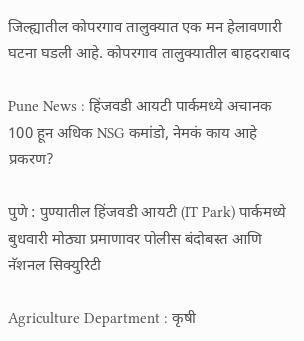जिल्ह्यातील कोपरगाव तालुक्यात एक मन हेलावणारी घटना घडली आहे. कोपरगाव तालुक्यातील बाहदराबाद

Pune News : हिंजवडी आयटी पार्कमध्ये अचानक 100 हून अधिक NSG कमांडो, नेमकं काय आहे प्रकरण?

पुणे : पुण्यातील हिंजवडी आयटी (IT Park) पार्कमध्ये बुधवारी मोठ्या प्रमाणावर पोलीस बंदोबस्त आणि नॅशनल सिक्युरिटी

Agriculture Department : कृषी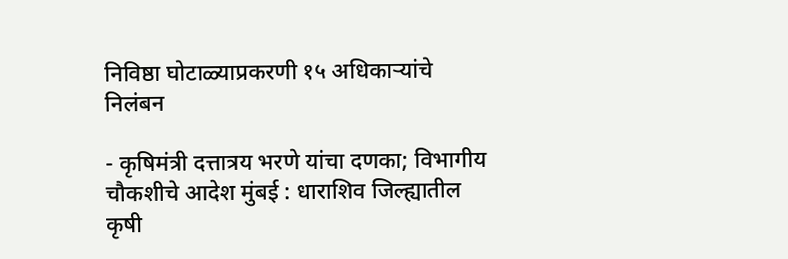निविष्ठा घोटाळ्याप्रकरणी १५ अधिकाऱ्यांचे निलंबन

- कृषिमंत्री दत्तात्रय भरणे यांचा दणका; विभागीय चौकशीचे आदेश मुंबई : धाराशिव जिल्ह्यातील कृषी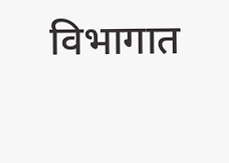विभागात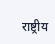राष्ट्रीय